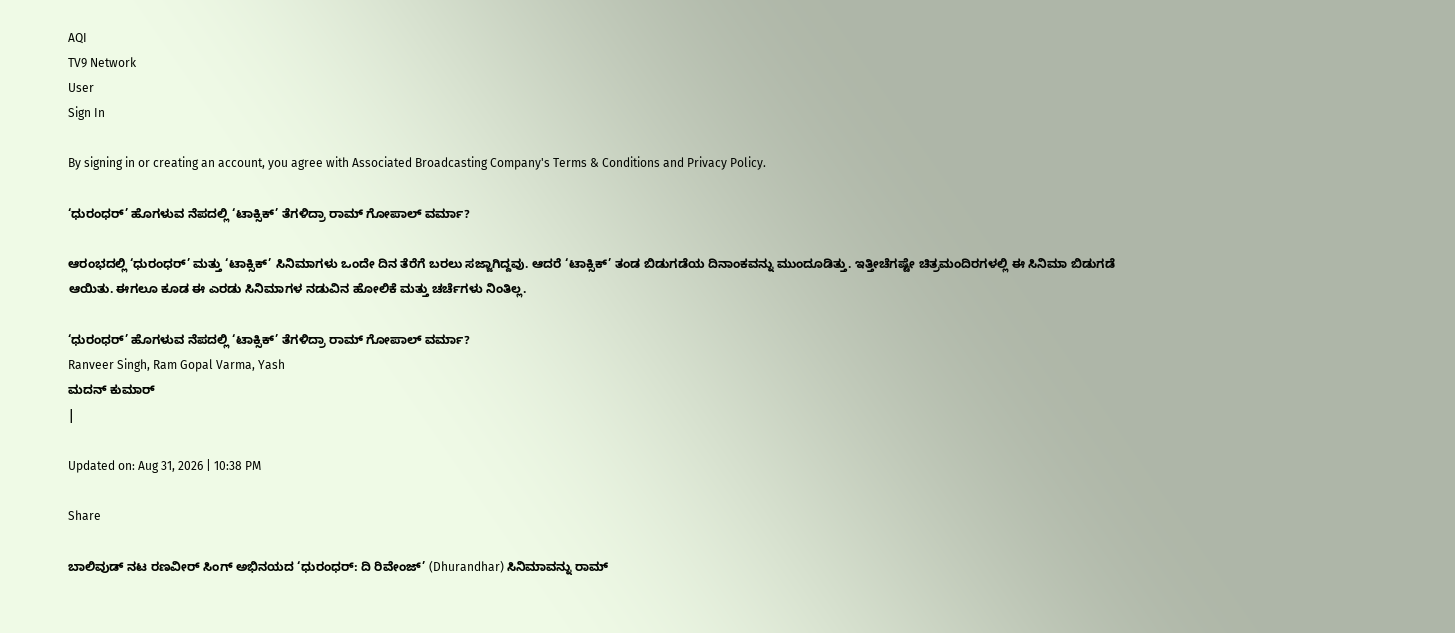AQI
TV9 Network
User
Sign In

By signing in or creating an account, you agree with Associated Broadcasting Company's Terms & Conditions and Privacy Policy.

‘ಧುರಂಧರ್’ ಹೊಗಳುವ ನೆಪದಲ್ಲಿ ‘ಟಾಕ್ಸಿಕ್’ ತೆಗಳಿದ್ರಾ ರಾಮ್ ಗೋಪಾಲ್ ವರ್ಮಾ?

ಆರಂಭದಲ್ಲಿ ‘ಧುರಂಧರ್’ ಮತ್ತು ‘ಟಾಕ್ಸಿಕ್’ ಸಿನಿಮಾಗಳು ಒಂದೇ ದಿನ ತೆರೆಗೆ ಬರಲು ಸಜ್ಜಾಗಿದ್ದವು. ಆದರೆ ‘ಟಾಕ್ಸಿಕ್’ ತಂಡ ಬಿಡುಗಡೆಯ ದಿನಾಂಕವನ್ನು ಮುಂದೂಡಿತ್ತು. ಇತ್ತೀಚೆಗಷ್ಟೇ ಚಿತ್ರಮಂದಿರಗಳಲ್ಲಿ ಈ ಸಿನಿಮಾ ಬಿಡುಗಡೆ ಆಯಿತು. ಈಗಲೂ ಕೂಡ ಈ ಎರಡು ಸಿನಿಮಾಗಳ ನಡುವಿನ ಹೋಲಿಕೆ ಮತ್ತು ಚರ್ಚೆಗಳು ನಿಂತಿಲ್ಲ.

‘ಧುರಂಧರ್’ ಹೊಗಳುವ ನೆಪದಲ್ಲಿ ‘ಟಾಕ್ಸಿಕ್’ ತೆಗಳಿದ್ರಾ ರಾಮ್ ಗೋಪಾಲ್ ವರ್ಮಾ?
Ranveer Singh, Ram Gopal Varma, Yash
ಮದನ್ ಕುಮಾರ್
|

Updated on: Aug 31, 2026 | 10:38 PM

Share

ಬಾಲಿವುಡ್ ನಟ ರಣವೀರ್ ಸಿಂಗ್ ಅಭಿನಯದ ‘ಧುರಂಧರ್: ದಿ ರಿವೇಂಜ್’ (Dhurandhar) ಸಿನಿಮಾವನ್ನು ರಾಮ್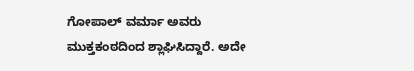ಗೋಪಾಲ್ ವರ್ಮಾ ಅವರು ಮುಕ್ತಕಂಠದಿಂದ ಶ್ಲಾಘಿಸಿದ್ದಾರೆ. ಅದೇ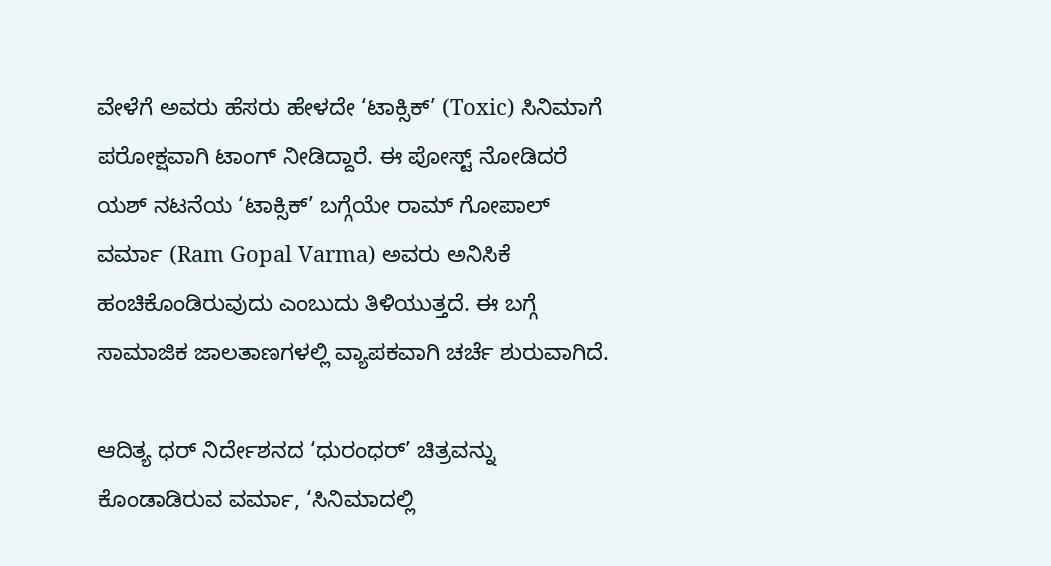ವೇಳೆಗೆ ಅವರು ಹೆಸರು ಹೇಳದೇ ‘ಟಾಕ್ಸಿಕ್’ (Toxic) ಸಿನಿಮಾಗೆ ಪರೋಕ್ಷವಾಗಿ ಟಾಂಗ್ ನೀಡಿದ್ದಾರೆ. ಈ ಪೋಸ್ಟ್ ನೋಡಿದರೆ ಯಶ್ ನಟನೆಯ ‘ಟಾಕ್ಸಿಕ್’ ಬಗ್ಗೆಯೇ ರಾಮ್ ಗೋಪಾಲ್ ವರ್ಮಾ (Ram Gopal Varma) ಅವರು ಅನಿಸಿಕೆ ಹಂಚಿಕೊಂಡಿರುವುದು ಎಂಬುದು ತಿಳಿಯುತ್ತದೆ. ಈ ಬಗ್ಗೆ ಸಾಮಾಜಿಕ ಜಾಲತಾಣಗಳಲ್ಲಿ ವ್ಯಾಪಕವಾಗಿ ಚರ್ಚೆ ಶುರುವಾಗಿದೆ.

ಆದಿತ್ಯ ಧರ್ ನಿರ್ದೇಶನದ ‘ಧುರಂಧರ್’ ಚಿತ್ರವನ್ನು ಕೊಂಡಾಡಿರುವ ವರ್ಮಾ, ‘ಸಿನಿಮಾದಲ್ಲಿ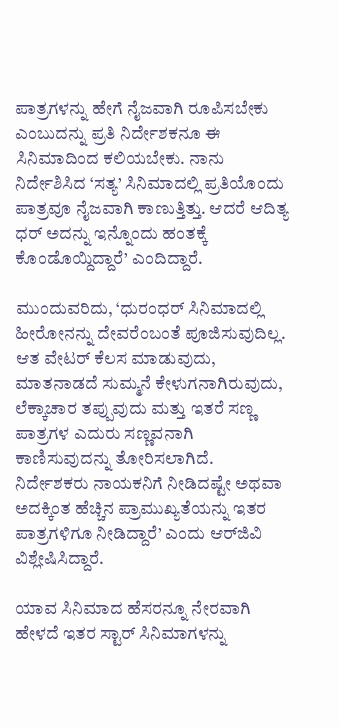ಪಾತ್ರಗಳನ್ನು ಹೇಗೆ ನೈಜವಾಗಿ ರೂಪಿಸಬೇಕು ಎಂಬುದನ್ನು ಪ್ರತಿ ನಿರ್ದೇಶಕನೂ ಈ ಸಿನಿಮಾದಿಂದ ಕಲಿಯಬೇಕು. ನಾನು ನಿರ್ದೇಶಿಸಿದ ‘ಸತ್ಯ’ ಸಿನಿಮಾದಲ್ಲಿ ಪ್ರತಿಯೊಂದು ಪಾತ್ರವೂ ನೈಜವಾಗಿ ಕಾಣುತ್ತಿತ್ತು. ಆದರೆ ಆದಿತ್ಯ ಧರ್ ಅದನ್ನು ಇನ್ನೊಂದು ಹಂತಕ್ಕೆ ಕೊಂಡೊಯ್ದಿದ್ದಾರೆ’ ಎಂದಿದ್ದಾರೆ.

ಮುಂದುವರಿದು, ‘ಧುರಂಧರ್ ಸಿನಿಮಾದಲ್ಲಿ ಹೀರೋನನ್ನು ದೇವರೆಂಬಂತೆ ಪೂಜಿಸುವುದಿಲ್ಲ. ಆತ ವೇಟರ್ ಕೆಲಸ ಮಾಡುವುದು, ಮಾತನಾಡದೆ ಸುಮ್ಮನೆ ಕೇಳುಗನಾಗಿರುವುದು, ಲೆಕ್ಕಾಚಾರ ತಪ್ಪುವುದು ಮತ್ತು ಇತರೆ ಸಣ್ಣ ಪಾತ್ರಗಳ ಎದುರು ಸಣ್ಣವನಾಗಿ ಕಾಣಿಸುವುದನ್ನು ತೋರಿಸಲಾಗಿದೆ. ನಿರ್ದೇಶಕರು ನಾಯಕನಿಗೆ ನೀಡಿದಷ್ಟೇ ಅಥವಾ ಅದಕ್ಕಿಂತ ಹೆಚ್ಚಿನ ಪ್ರಾಮುಖ್ಯತೆಯನ್ನು ಇತರ ಪಾತ್ರಗಳಿಗೂ ನೀಡಿದ್ದಾರೆ’ ಎಂದು ಆರ್‌ಜಿವಿ ವಿಶ್ಲೇಷಿಸಿದ್ದಾರೆ.

ಯಾವ ಸಿನಿಮಾದ ಹೆಸರನ್ನೂ ನೇರವಾಗಿ ಹೇಳದೆ ಇತರ ಸ್ಟಾರ್ ಸಿನಿಮಾಗಳನ್ನು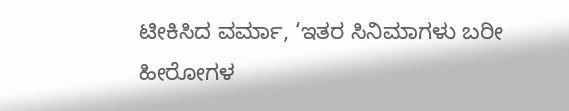ಟೀಕಿಸಿದ ವರ್ಮಾ, ‘ಇತರ ಸಿನಿಮಾಗಳು ಬರೀ ಹೀರೋಗಳ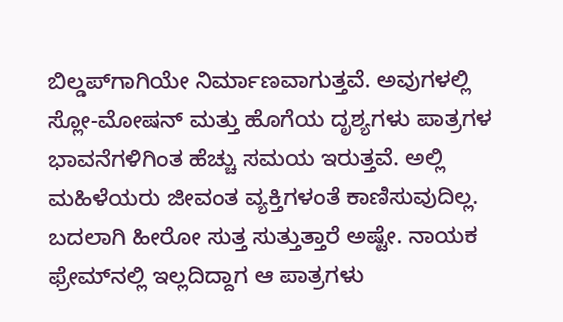ಬಿಲ್ಡಪ್‌ಗಾಗಿಯೇ ನಿರ್ಮಾಣವಾಗುತ್ತವೆ. ಅವುಗಳಲ್ಲಿ ಸ್ಲೋ-ಮೋಷನ್ ಮತ್ತು ಹೊಗೆಯ ದೃಶ್ಯಗಳು ಪಾತ್ರಗಳ ಭಾವನೆಗಳಿಗಿಂತ ಹೆಚ್ಚು ಸಮಯ ಇರುತ್ತವೆ. ಅಲ್ಲಿ ಮಹಿಳೆಯರು ಜೀವಂತ ವ್ಯಕ್ತಿಗಳಂತೆ ಕಾಣಿಸುವುದಿಲ್ಲ. ಬದಲಾಗಿ ಹೀರೋ ಸುತ್ತ ಸುತ್ತುತ್ತಾರೆ ಅಷ್ಟೇ. ನಾಯಕ ಫ್ರೇಮ್‌ನಲ್ಲಿ ಇಲ್ಲದಿದ್ದಾಗ ಆ ಪಾತ್ರಗಳು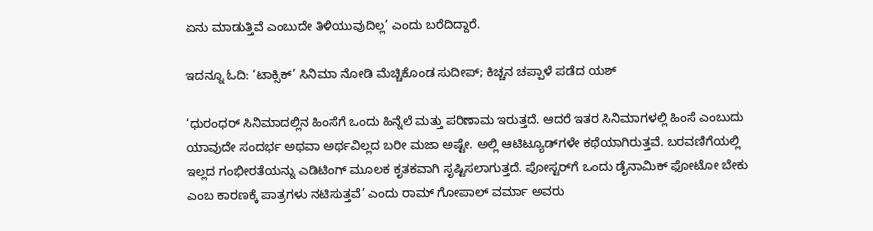ಏನು ಮಾಡುತ್ತಿವೆ ಎಂಬುದೇ ತಿಳಿಯುವುದಿಲ್ಲ’ ಎಂದು ಬರೆದಿದ್ದಾರೆ.

ಇದನ್ನೂ ಓದಿ: ‘ಟಾಕ್ಸಿಕ್’ ಸಿನಿಮಾ ನೋಡಿ ಮೆಚ್ಚಿಕೊಂಡ ಸುದೀಪ್; ಕಿಚ್ಚನ ಚಪ್ಪಾಳೆ ಪಡೆದ ಯಶ್

‘ಧುರಂಧರ್ ಸಿನಿಮಾದಲ್ಲಿನ ಹಿಂಸೆಗೆ ಒಂದು ಹಿನ್ನೆಲೆ ಮತ್ತು ಪರಿಣಾಮ ಇರುತ್ತದೆ. ಆದರೆ ಇತರ ಸಿನಿಮಾಗಳಲ್ಲಿ ಹಿಂಸೆ ಎಂಬುದು ಯಾವುದೇ ಸಂದರ್ಭ ಅಥವಾ ಅರ್ಥವಿಲ್ಲದ ಬರೀ ಮಜಾ ಅಷ್ಟೇ. ಅಲ್ಲಿ ಆಟಿಟ್ಯೂಡ್‌ಗಳೇ ಕಥೆಯಾಗಿರುತ್ತವೆ. ಬರವಣಿಗೆಯಲ್ಲಿ ಇಲ್ಲದ ಗಂಭೀರತೆಯನ್ನು ಎಡಿಟಿಂಗ್ ಮೂಲಕ ಕೃತಕವಾಗಿ ಸೃಷ್ಟಿಸಲಾಗುತ್ತದೆ. ಪೋಸ್ಟರ್‌ಗೆ ಒಂದು ಡೈನಾಮಿಕ್ ಫೋಟೋ ಬೇಕು ಎಂಬ ಕಾರಣಕ್ಕೆ ಪಾತ್ರಗಳು ನಟಿಸುತ್ತವೆ’ ಎಂದು ರಾಮ್ ಗೋಪಾಲ್ ವರ್ಮಾ ಅವರು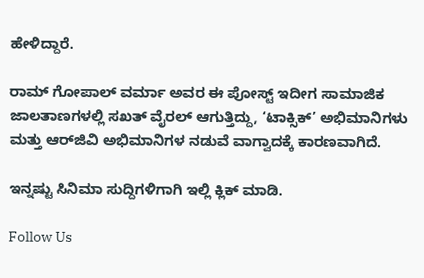ಹೇಳಿದ್ದಾರೆ.

ರಾಮ್ ಗೋಪಾಲ್ ವರ್ಮಾ ಅವರ ಈ ಪೋಸ್ಟ್ ಇದೀಗ ಸಾಮಾಜಿಕ ಜಾಲತಾಣಗಳಲ್ಲಿ ಸಖತ್ ವೈರಲ್ ಆಗುತ್ತಿದ್ದು, ‘ಟಾಕ್ಸಿಕ್’ ಅಭಿಮಾನಿಗಳು ಮತ್ತು ಆರ್‌ಜಿವಿ ಅಭಿಮಾನಿಗಳ ನಡುವೆ ವಾಗ್ವಾದಕ್ಕೆ ಕಾರಣವಾಗಿದೆ.

ಇನ್ನಷ್ಟು ಸಿನಿಮಾ ಸುದ್ದಿಗಳಿಗಾಗಿ ಇಲ್ಲಿ ಕ್ಲಿಕ್ ಮಾಡಿ.

Follow Us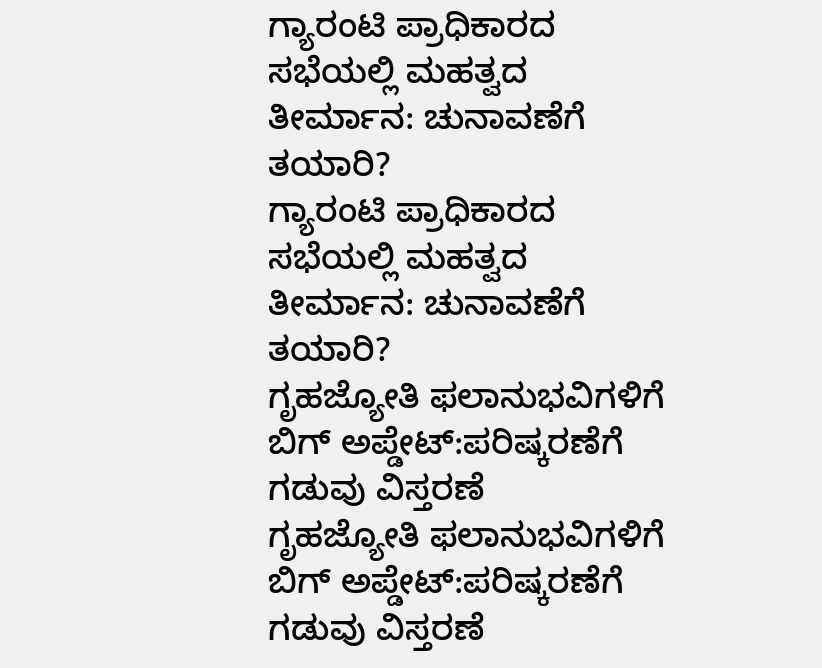ಗ್ಯಾರಂಟಿ ಪ್ರಾಧಿಕಾರದ ಸಭೆಯಲ್ಲಿ ಮಹತ್ವದ ತೀರ್ಮಾನ: ಚುನಾವಣೆಗೆ ತಯಾರಿ?
ಗ್ಯಾರಂಟಿ ಪ್ರಾಧಿಕಾರದ ಸಭೆಯಲ್ಲಿ ಮಹತ್ವದ ತೀರ್ಮಾನ: ಚುನಾವಣೆಗೆ ತಯಾರಿ?
ಗೃಹಜ್ಯೋತಿ ಫಲಾನುಭವಿಗಳಿಗೆ ಬಿಗ್ ಅಪ್ಡೇಟ್:ಪರಿಷ್ಕರಣೆಗೆ ಗಡುವು ವಿಸ್ತರಣೆ
ಗೃಹಜ್ಯೋತಿ ಫಲಾನುಭವಿಗಳಿಗೆ ಬಿಗ್ ಅಪ್ಡೇಟ್:ಪರಿಷ್ಕರಣೆಗೆ ಗಡುವು ವಿಸ್ತರಣೆ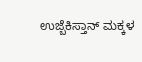ಉಜ್ಬೆಕಿಸ್ತಾನ್‌ ಮಕ್ಕಳ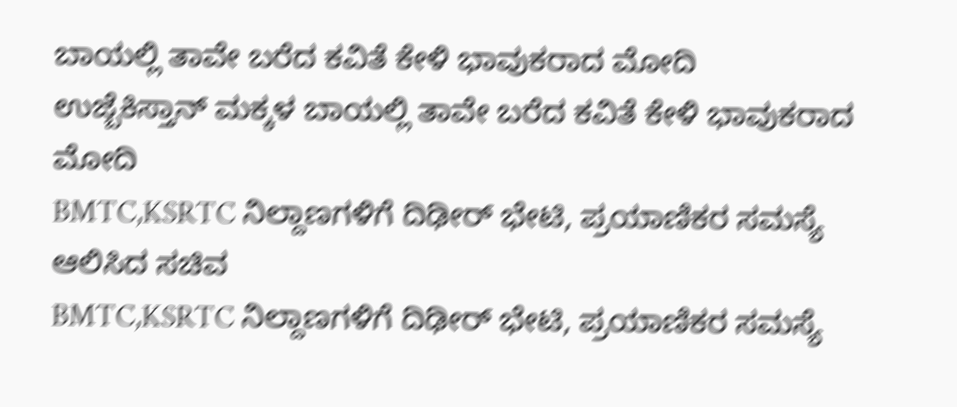ಬಾಯಲ್ಲಿ ತಾವೇ ಬರೆದ ಕವಿತೆ ಕೇಳಿ ಭಾವುಕರಾದ ಮೋದಿ
ಉಜ್ಬೆಕಿಸ್ತಾನ್‌ ಮಕ್ಕಳ ಬಾಯಲ್ಲಿ ತಾವೇ ಬರೆದ ಕವಿತೆ ಕೇಳಿ ಭಾವುಕರಾದ ಮೋದಿ
BMTC,KSRTC ನಿಲ್ದಾಣಗಳಿಗೆ ದಿಢೀರ್ ಭೇಟಿ, ಪ್ರಯಾಣಿಕರ ಸಮಸ್ಯೆ ಆಲಿಸಿದ ಸಚಿವ
BMTC,KSRTC ನಿಲ್ದಾಣಗಳಿಗೆ ದಿಢೀರ್ ಭೇಟಿ, ಪ್ರಯಾಣಿಕರ ಸಮಸ್ಯೆ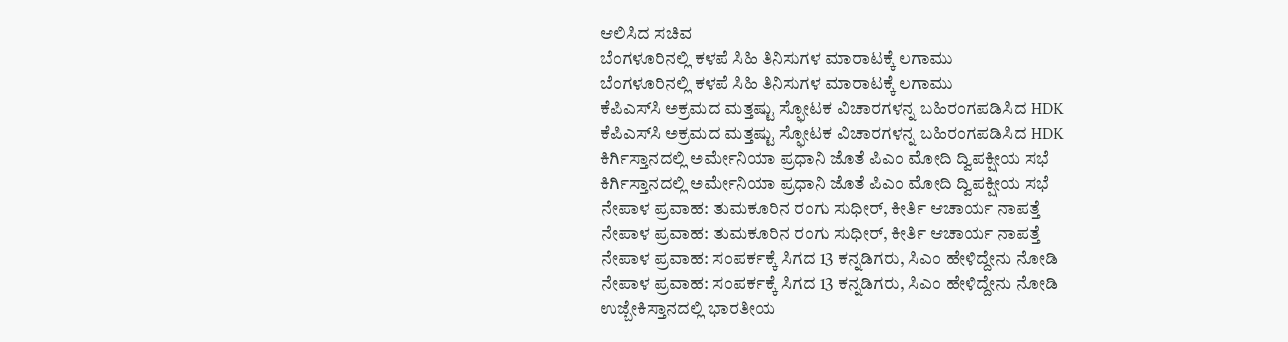ಆಲಿಸಿದ ಸಚಿವ
ಬೆಂಗಳೂರಿನಲ್ಲಿ ಕಳಪೆ ಸಿಹಿ ತಿನಿಸುಗಳ ಮಾರಾಟಕ್ಕೆ ಲಗಾಮು
ಬೆಂಗಳೂರಿನಲ್ಲಿ ಕಳಪೆ ಸಿಹಿ ತಿನಿಸುಗಳ ಮಾರಾಟಕ್ಕೆ ಲಗಾಮು
ಕೆಪಿಎಸ್‌ಸಿ ಅಕ್ರಮದ ಮತ್ತಷ್ಟು ಸ್ಫೋಟಕ ವಿಚಾರಗಳನ್ನ ಬಹಿರಂಗಪಡಿಸಿದ HDK
ಕೆಪಿಎಸ್‌ಸಿ ಅಕ್ರಮದ ಮತ್ತಷ್ಟು ಸ್ಫೋಟಕ ವಿಚಾರಗಳನ್ನ ಬಹಿರಂಗಪಡಿಸಿದ HDK
ಕಿರ್ಗಿಸ್ತಾನದಲ್ಲಿ ಅರ್ಮೇನಿಯಾ ಪ್ರಧಾನಿ ಜೊತೆ ಪಿಎಂ ಮೋದಿ ದ್ವಿಪಕ್ಷೀಯ ಸಭೆ
ಕಿರ್ಗಿಸ್ತಾನದಲ್ಲಿ ಅರ್ಮೇನಿಯಾ ಪ್ರಧಾನಿ ಜೊತೆ ಪಿಎಂ ಮೋದಿ ದ್ವಿಪಕ್ಷೀಯ ಸಭೆ
ನೇಪಾಳ ಪ್ರವಾಹ: ತುಮಕೂರಿನ ರಂಗು ಸುಧೀರ್, ಕೀರ್ತಿ ಆಚಾರ್ಯ ನಾಪತ್ತೆ
ನೇಪಾಳ ಪ್ರವಾಹ: ತುಮಕೂರಿನ ರಂಗು ಸುಧೀರ್, ಕೀರ್ತಿ ಆಚಾರ್ಯ ನಾಪತ್ತೆ
ನೇಪಾಳ ಪ್ರವಾಹ: ಸಂಪರ್ಕಕ್ಕೆ ಸಿಗದ 13 ಕನ್ನಡಿಗರು, ಸಿಎಂ ಹೇಳಿದ್ದೇನು ನೋಡಿ
ನೇಪಾಳ ಪ್ರವಾಹ: ಸಂಪರ್ಕಕ್ಕೆ ಸಿಗದ 13 ಕನ್ನಡಿಗರು, ಸಿಎಂ ಹೇಳಿದ್ದೇನು ನೋಡಿ
ಉಜ್ಬೇಕಿಸ್ತಾನದಲ್ಲಿ ಭಾರತೀಯ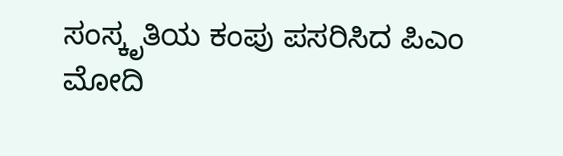ಸಂಸ್ಕೃತಿಯ ಕಂಪು ಪಸರಿಸಿದ ಪಿಎಂ ಮೋದಿ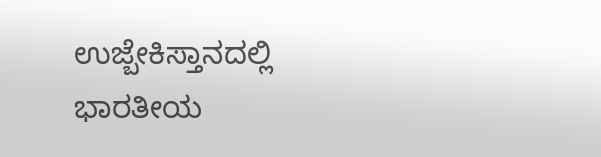ಉಜ್ಬೇಕಿಸ್ತಾನದಲ್ಲಿ ಭಾರತೀಯ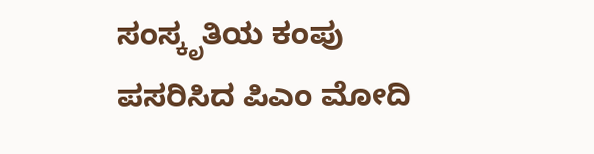ಸಂಸ್ಕೃತಿಯ ಕಂಪು ಪಸರಿಸಿದ ಪಿಎಂ ಮೋದಿ